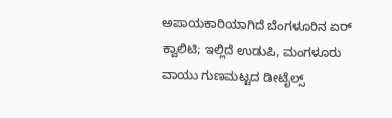ಅಪಾಯಕಾರಿಯಾಗಿದೆ ಬೆಂಗಳೂರಿನ ಏರ್ ಕ್ವಾಲಿಟಿ; ಇಲ್ಲಿದೆ ಉಡುಪಿ, ಮಂಗಳೂರು ವಾಯು ಗುಣಮಟ್ಟದ ಡೀಟೈಲ್ಸ್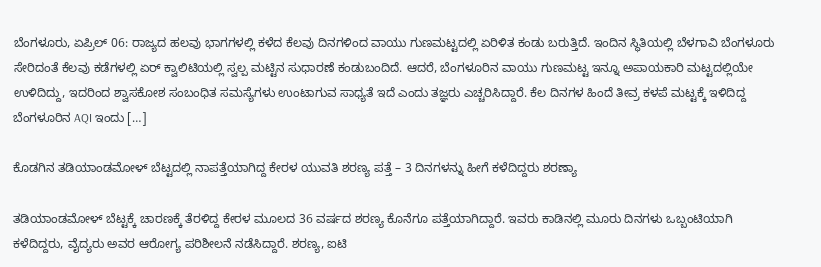ಬೆಂಗಳೂರು, ಏಪ್ರಿಲ್ 06: ರಾಜ್ಯದ ಹಲವು ಭಾಗಗಳಲ್ಲಿ ಕಳೆದ ಕೆಲವು ದಿನಗಳಿಂದ ವಾಯು ಗುಣಮಟ್ಟದಲ್ಲಿ ಏರಿಳಿತ ಕಂಡು ಬರುತ್ತಿದೆ. ಇಂದಿನ ಸ್ಥಿತಿಯಲ್ಲಿ ಬೆಳಗಾವಿ ಬೆಂಗಳೂರು ಸೇರಿದಂತೆ ಕೆಲವು ಕಡೆಗಳಲ್ಲಿ ಏರ್ ಕ್ವಾಲಿಟಿಯಲ್ಲಿ ಸ್ವಲ್ಪ ಮಟ್ಟಿನ ಸುಧಾರಣೆ ಕಂಡುಬಂದಿದೆ. ಆದರೆ, ಬೆಂಗಳೂರಿನ ವಾಯು ಗುಣಮಟ್ಟ ಇನ್ನೂ ಅಪಾಯಕಾರಿ ಮಟ್ಟದಲ್ಲಿಯೇ ಉಳಿದಿದ್ದು, ಇದರಿಂದ ಶ್ವಾಸಕೋಶ ಸಂಬಂಧಿತ ಸಮಸ್ಯೆಗಳು ಉಂಟಾಗುವ ಸಾಧ್ಯತೆ ಇದೆ ಎಂದು ತಜ್ಞರು ಎಚ್ಚರಿಸಿದ್ದಾರೆ. ಕೆಲ ದಿನಗಳ ಹಿಂದೆ ತೀವ್ರ ಕಳಪೆ ಮಟ್ಟಕ್ಕೆ ಇಳಿದಿದ್ದ ಬೆಂಗಳೂರಿನ AQI ಇಂದು […]

ಕೊಡಗಿನ ತಡಿಯಾಂಡಮೋಳ್ ಬೆಟ್ಟದಲ್ಲಿ ನಾಪತ್ತೆಯಾಗಿದ್ದ ಕೇರಳ ಯುವತಿ ಶರಣ್ಯ ಪತ್ತೆ – 3 ದಿನಗಳನ್ನು ಹೀಗೆ ಕಳೆದಿದ್ದರು ಶರಣ್ಯಾ

ತಡಿಯಾಂಡಮೋಳ್ ಬೆಟ್ಟಕ್ಕೆ ಚಾರಣಕ್ಕೆ ತೆರಳಿದ್ದ ಕೇರಳ ಮೂಲದ 36 ವರ್ಷದ ಶರಣ್ಯ ಕೊನೆಗೂ ಪತ್ತೆಯಾಗಿದ್ದಾರೆ. ಇವರು ಕಾಡಿನಲ್ಲಿ ಮೂರು ದಿನಗಳು ಒಬ್ಬಂಟಿಯಾಗಿ ಕಳೆದಿದ್ದರು, ವೈದ್ಯರು ಅವರ ಆರೋಗ್ಯ ಪರಿಶೀಲನೆ ನಡೆಸಿದ್ದಾರೆ. ಶರಣ್ಯ, ಐಟಿ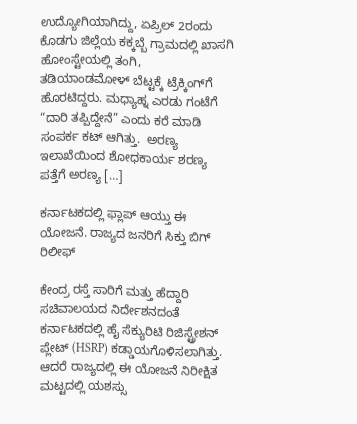ಉದ್ಯೋಗಿಯಾಗಿದ್ದು, ಏಪ್ರಿಲ್ 2ರಂದು ಕೊಡಗು ಜಿಲ್ಲೆಯ ಕಕ್ಕಬ್ಬೆ ಗ್ರಾಮದಲ್ಲಿ ಖಾಸಗಿ ಹೋಂಸ್ಟೇಯಲ್ಲಿ ತಂಗಿ, ತಡಿಯಾಂಡಮೋಳ್ ಬೆಟ್ಟಕ್ಕೆ ಟ್ರೆಕ್ಕಿಂಗ್‌ಗೆ ಹೊರಟಿದ್ದರು. ಮಧ್ಯಾಹ್ನ ಎರಡು ಗಂಟೆಗೆ “ದಾರಿ ತಪ್ಪಿದ್ದೇನೆ” ಎಂದು ಕರೆ ಮಾಡಿ ಸಂಪರ್ಕ ಕಟ್ ಆಗಿತ್ತು.  ಅರಣ್ಯ ಇಲಾಖೆಯಿಂದ ಶೋಧಕಾರ್ಯ ಶರಣ್ಯ ಪತ್ತೆಗೆ ಅರಣ್ಯ […]

ಕರ್ನಾಟಕದಲ್ಲಿ ಫ್ಲಾಪ್ ಆಯ್ತು ಈ ಯೋಜನೆ. ರಾಜ್ಯದ ಜನರಿಗೆ ಸಿಕ್ತು ಬಿಗ್ ರಿಲೀಫ್

ಕೇಂದ್ರ ರಸ್ತೆ ಸಾರಿಗೆ ಮತ್ತು ಹೆದ್ದಾರಿ ಸಚಿವಾಲಯದ ನಿರ್ದೇಶನದಂತೆ ಕರ್ನಾಟಕದಲ್ಲಿ ಹೈ ಸೆಕ್ಯುರಿಟಿ ರಿಜಿಸ್ಟ್ರೇಶನ್ ಪ್ಲೇಟ್ (HSRP) ಕಡ್ಡಾಯಗೊಳಿಸಲಾಗಿತ್ತು. ಆದರೆ ರಾಜ್ಯದಲ್ಲಿ ಈ ಯೋಜನೆ ನಿರೀಕ್ಷಿತ ಮಟ್ಟದಲ್ಲಿ ಯಶಸ್ಸು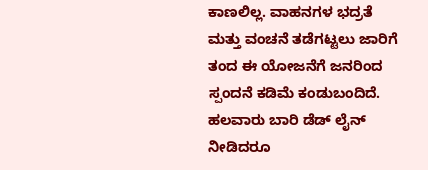ಕಾಣಲಿಲ್ಲ. ವಾಹನಗಳ ಭದ್ರತೆ ಮತ್ತು ವಂಚನೆ ತಡೆಗಟ್ಟಲು ಜಾರಿಗೆ ತಂದ ಈ ಯೋಜನೆಗೆ ಜನರಿಂದ ಸ್ಪಂದನೆ ಕಡಿಮೆ ಕಂಡುಬಂದಿದೆ. ಹಲವಾರು ಬಾರಿ ಡೆಡ್‌ ಲೈನ್ ನೀಡಿದರೂ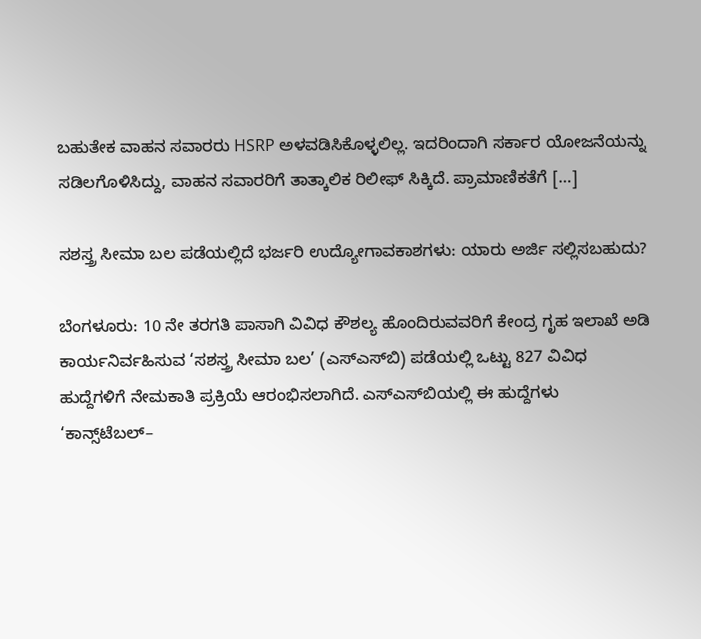ಬಹುತೇಕ ವಾಹನ ಸವಾರರು HSRP ಅಳವಡಿಸಿಕೊಳ್ಳಲಿಲ್ಲ. ಇದರಿಂದಾಗಿ ಸರ್ಕಾರ ಯೋಜನೆಯನ್ನು ಸಡಿಲಗೊಳಿಸಿದ್ದು, ವಾಹನ ಸವಾರರಿಗೆ ತಾತ್ಕಾಲಿಕ ರಿಲೀಫ್ ಸಿಕ್ಕಿದೆ. ಪ್ರಾಮಾಣಿಕತೆಗೆ […]

ಸಶಸ್ತ್ರ ಸೀಮಾ ಬಲ ಪಡೆಯಲ್ಲಿದೆ ಭರ್ಜರಿ ಉದ್ಯೋಗಾವಕಾಶಗಳು: ಯಾರು ಅರ್ಜಿ ಸಲ್ಲಿಸಬಹುದು?

ಬೆಂಗಳೂರು: 10 ನೇ ತರಗತಿ ಪಾಸಾಗಿ ವಿವಿಧ ಕೌಶಲ್ಯ ಹೊಂದಿರುವವರಿಗೆ ಕೇಂದ್ರ ಗೃಹ ಇಲಾಖೆ ಅಡಿ ಕಾರ್ಯನಿರ್ವಹಿಸುವ ‘ಸಶಸ್ತ್ರ ಸೀಮಾ ಬಲ’ (ಎಸ್‌ಎಸ್‌ಬಿ) ಪಡೆಯಲ್ಲಿ ಒಟ್ಟು 827 ವಿವಿಧ ಹುದ್ದೆಗಳಿಗೆ ನೇಮಕಾತಿ ಪ್ರಕ್ರಿಯೆ ಆರಂಭಿಸಲಾಗಿದೆ. ಎಸ್‌ಎಸ್‌ಬಿಯಲ್ಲಿ ಈ ಹುದ್ದೆಗಳು ‘ಕಾನ್ಸ್‌ಟೆಬಲ್–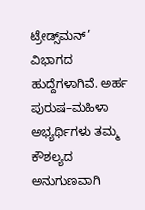ಟ್ರೇಡ್ಸ್‌ಮನ್’ ವಿಭಾಗದ ಹುದ್ದೆಗಳಾಗಿವೆ. ಅರ್ಹ ಪುರುಷ–ಮಹಿಳಾ ಅಭ್ಯರ್ಥಿಗಳು ತಮ್ಮ ಕೌಶಲ್ಯದ ಅನುಗುಣವಾಗಿ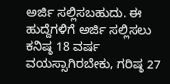ಅರ್ಜಿ ಸಲ್ಲಿಸಬಹುದು. ಈ ಹುದ್ದೆಗಳಿಗೆ ಅರ್ಜಿ ಸಲ್ಲಿಸಲು ಕನಿಷ್ಠ 18 ವರ್ಷ ವಯಸ್ಸಾಗಿರಬೇಕು, ಗರಿಷ್ಠ 27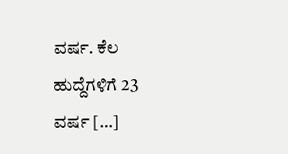ವರ್ಷ. ಕೆಲ ಹುದ್ದೆಗಳಿಗೆ 23 ವರ್ಷ […]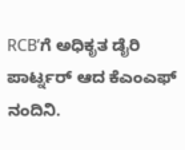RCB’ಗೆ ಅಧಿಕೃತ ಡೈರಿ ಪಾರ್ಟ್ನರ್ ಆದ ಕೆಎಂಎಫ್‌ ನಂದಿನಿ.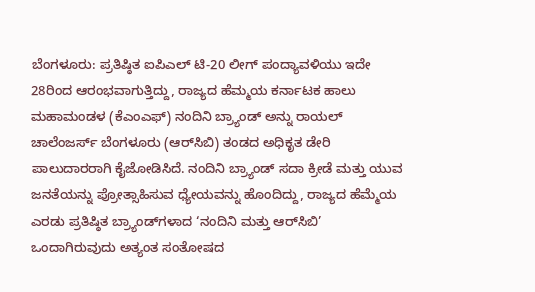ಬೆಂಗಳೂರು: ಪ್ರತಿಷ್ಠಿತ ಐಪಿಎಲ್ ಟಿ-20 ಲೀಗ್ ಪಂದ್ಯಾವಳಿಯು ಇದೇ 28ರಿಂದ ಆರಂಭವಾಗುತ್ತಿದ್ದು, ರಾಜ್ಯದ ಹೆಮ್ಮಯ ಕರ್ನಾಟಕ ಹಾಲು ಮಹಾಮಂಡಳ (ಕೆಎಂಎಫ್) ನಂದಿನಿ ಬ್ರ್ಯಾಂಡ್ ಅನ್ನು ರಾಯಲ್ ಚಾಲೆಂಜರ್ಸ್ ಬೆಂಗಳೂರು (ಆರ್‌ಸಿಬಿ) ತಂಡದ ಅಧಿಕೃತ ಡೇರಿ ಪಾಲುದಾರರಾಗಿ ಕೈಜೋಡಿಸಿದೆ. ನಂದಿನಿ ಬ್ರ್ಯಾಂಡ್ ಸದಾ ಕ್ರೀಡೆ ಮತ್ತು ಯುವ ಜನತೆಯನ್ನು ಪ್ರೋತ್ಸಾಹಿಸುವ ಧ್ಯೇಯವನ್ನು ಹೊಂದಿದ್ದು, ರಾಜ್ಯದ ಹೆಮ್ಮೆಯ ಎರಡು ಪ್ರತಿಷ್ಠಿತ ಬ್ರ್ಯಾಂಡ್‌ಗಳಾದ ‘ನಂದಿನಿ ಮತ್ತು ಆರ್‌ಸಿಬಿ’ ಒಂದಾಗಿರುವುದು ಅತ್ಯಂತ ಸಂತೋಷದ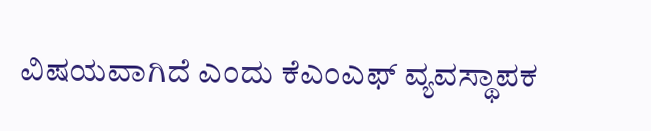ವಿಷಯವಾಗಿದೆ ಎಂದು ಕೆಎಂಎಫ್ ವ್ಯವಸ್ಥಾಪಕ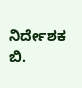ನಿರ್ದೇಶಕ ಬಿ.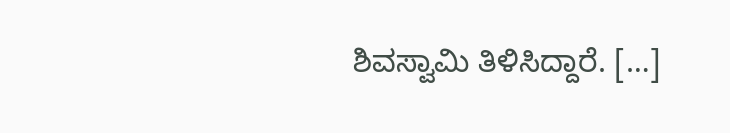ಶಿವಸ್ವಾಮಿ ತಿಳಿಸಿದ್ದಾರೆ. […]